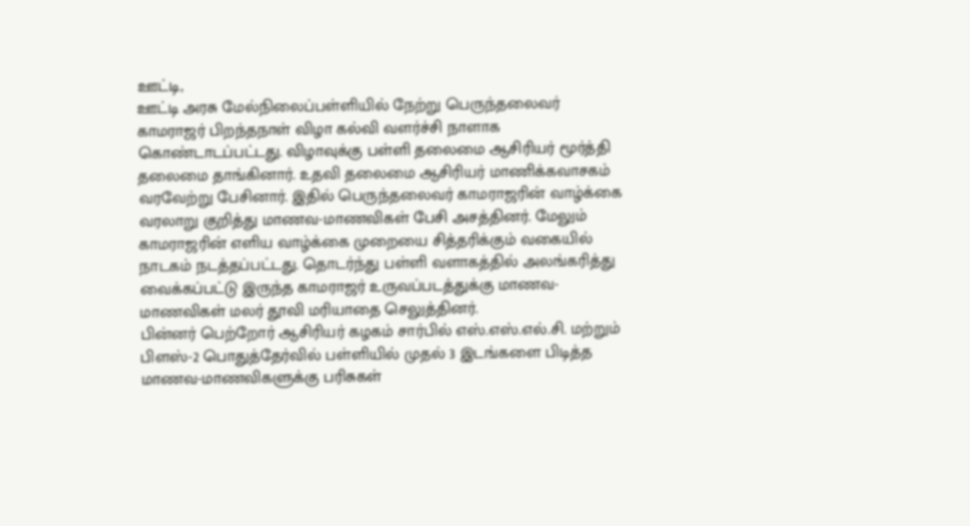ஊட்டி,
ஊட்டி அரசு மேல்நிலைப்பள்ளியில் நேற்று பெருந்தலைவர் காமராஜர் பிறந்தநாள் விழா கல்வி வளர்ச்சி நாளாக கொண்டாடப்பட்டது. விழாவுக்கு பள்ளி தலைமை ஆசிரியர் மூர்த்தி தலைமை தாங்கினார். உதவி தலைமை ஆசிரியர் மாணிக்கவாசகம் வரவேற்று பேசினார். இதில் பெருந்தலைவர் காமராஜரின் வாழ்க்கை வரலாறு குறித்து மாணவ-மாணவிகள் பேசி அசத்தினர். மேலும் காமராஜரின் எளிய வாழ்க்கை முறையை சித்தரிக்கும் வகையில் நாடகம் நடத்தப்பட்டது. தொடர்ந்து பள்ளி வளாகத்தில் அலங்கரித்து வைக்கப்பட்டு இருந்த காமராஜர் உருவப்படத்துக்கு மாணவ-மாணவிகள் மலர் தூவி மரியாதை செலுத்தினர்.
பின்னர் பெற்றோர் ஆசிரியர் கழகம் சார்பில் எஸ்.எஸ்.எல்.சி. மற்றும் பிளஸ்-2 பொதுத்தேர்வில் பள்ளியில் முதல் 3 இடங்களை பிடித்த மாணவ-மாணவிகளுக்கு பரிசுகள்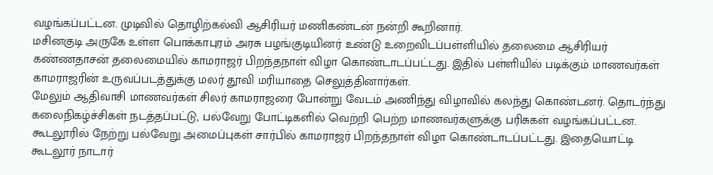வழங்கப்பட்டன. முடிவில் தொழிற்கல்வி ஆசிரியர் மணிகண்டன் நன்றி கூறினார்.
மசினகுடி அருகே உள்ள பொக்காபுரம் அரசு பழங்குடியினர் உண்டு உறைவிடப்பள்ளியில் தலைமை ஆசிரியர் கண்ணதாசன் தலைமையில் காமராஜர் பிறந்தநாள் விழா கொண்டாடப்பட்டது. இதில் பள்ளியில் படிக்கும் மாணவர்கள் காமராஜரின் உருவப்படத்துக்கு மலர் தூவி மரியாதை செலுத்தினார்கள்.
மேலும் ஆதிவாசி மாணவர்கள் சிலர் காமராஜரை போன்று வேடம் அணிந்து விழாவில் கலந்து கொண்டனர். தொடர்ந்து கலைநிகழ்ச்சிகள் நடத்தப்பட்டு, பல்வேறு போட்டிகளில் வெற்றி பெற்ற மாணவர்களுக்கு பரிசுகள் வழங்கப்பட்டன.
கூடலூரில் நேற்று பல்வேறு அமைப்புகள் சார்பில் காமராஜர் பிறந்தநாள் விழா கொண்டாடப்பட்டது. இதையொட்டி கூடலூர் நாடார்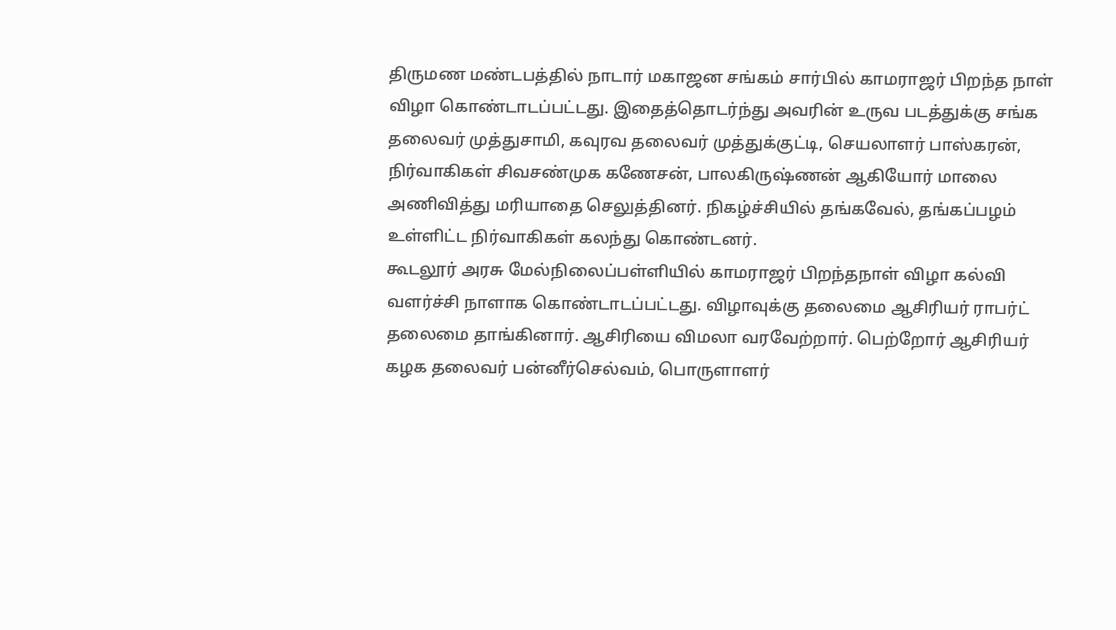திருமண மண்டபத்தில் நாடார் மகாஜன சங்கம் சார்பில் காமராஜர் பிறந்த நாள் விழா கொண்டாடப்பட்டது. இதைத்தொடர்ந்து அவரின் உருவ படத்துக்கு சங்க தலைவர் முத்துசாமி, கவுரவ தலைவர் முத்துக்குட்டி, செயலாளர் பாஸ்கரன், நிர்வாகிகள் சிவசண்முக கணேசன், பாலகிருஷ்ணன் ஆகியோர் மாலை அணிவித்து மரியாதை செலுத்தினர். நிகழ்ச்சியில் தங்கவேல், தங்கப்பழம் உள்ளிட்ட நிர்வாகிகள் கலந்து கொண்டனர்.
கூடலூர் அரசு மேல்நிலைப்பள்ளியில் காமராஜர் பிறந்தநாள் விழா கல்வி வளர்ச்சி நாளாக கொண்டாடப்பட்டது. விழாவுக்கு தலைமை ஆசிரியர் ராபர்ட் தலைமை தாங்கினார். ஆசிரியை விமலா வரவேற்றார். பெற்றோர் ஆசிரியர் கழக தலைவர் பன்னீர்செல்வம், பொருளாளர்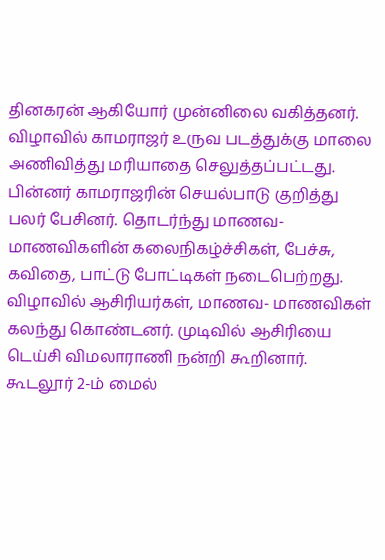தினகரன் ஆகியோர் முன்னிலை வகித்தனர். விழாவில் காமராஜர் உருவ படத்துக்கு மாலை அணிவித்து மரியாதை செலுத்தப்பட்டது. பின்னர் காமராஜரின் செயல்பாடு குறித்து பலர் பேசினர். தொடர்ந்து மாணவ- மாணவிகளின் கலைநிகழ்ச்சிகள், பேச்சு, கவிதை, பாட்டு போட்டிகள் நடைபெற்றது. விழாவில் ஆசிரியர்கள், மாணவ- மாணவிகள் கலந்து கொண்டனர். முடிவில் ஆசிரியை டெய்சி விமலாராணி நன்றி கூறினார்.
கூடலூர் 2-ம் மைல்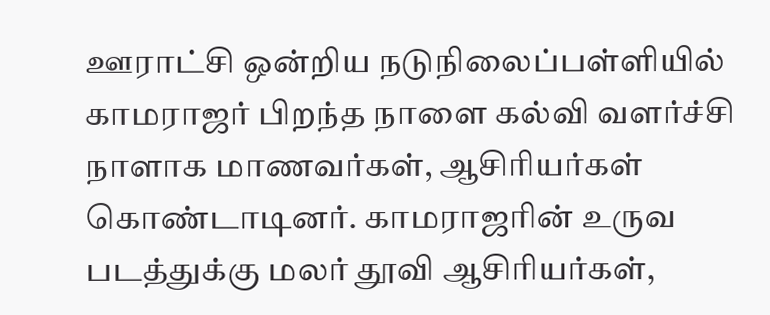ஊராட்சி ஒன்றிய நடுநிலைப்பள்ளியில் காமராஜர் பிறந்த நாளை கல்வி வளர்ச்சி நாளாக மாணவர்கள், ஆசிரியர்கள் கொண்டாடினர். காமராஜரின் உருவ படத்துக்கு மலர் தூவி ஆசிரியர்கள்,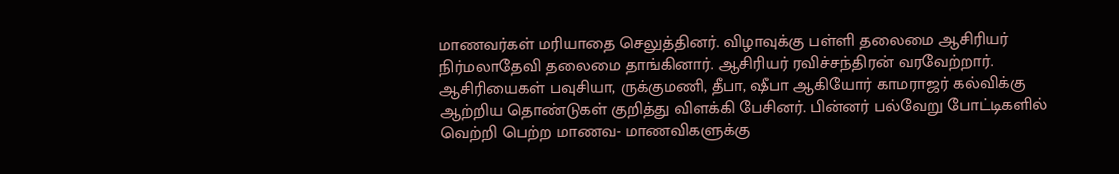மாணவர்கள் மரியாதை செலுத்தினர். விழாவுக்கு பள்ளி தலைமை ஆசிரியர் நிர்மலாதேவி தலைமை தாங்கினார். ஆசிரியர் ரவிச்சந்திரன் வரவேற்றார். ஆசிரியைகள் பவுசியா, ருக்குமணி, தீபா, ஷீபா ஆகியோர் காமராஜர் கல்விக்கு ஆற்றிய தொண்டுகள் குறித்து விளக்கி பேசினர். பின்னர் பல்வேறு போட்டிகளில் வெற்றி பெற்ற மாணவ- மாணவிகளுக்கு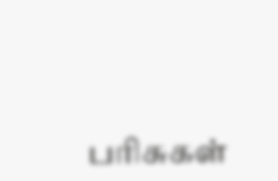பரிசுகள்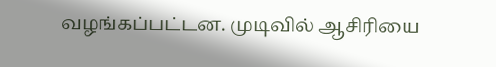வழங்கப்பட்டன. முடிவில் ஆசிரியை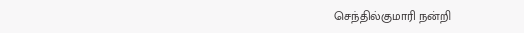செந்தில்குமாரி நன்றி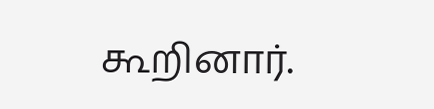கூறினார்.